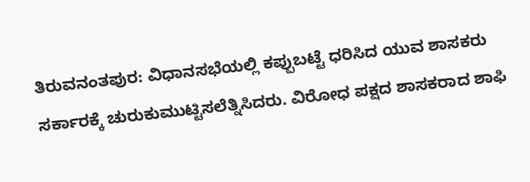ತಿರುವನಂತಪುರ: ವಿಧಾನಸಭೆಯಲ್ಲಿ ಕಪ್ಪುಬಟ್ಟೆ ಧರಿಸಿದ ಯುವ ಶಾಸಕರು ಸರ್ಕಾರಕ್ಕೆ ಚುರುಕುಮುಟ್ಟಿಸಲೆತ್ನಿಸಿದರು. ವಿರೋಧ ಪಕ್ಷದ ಶಾಸಕರಾದ ಶಾಫಿ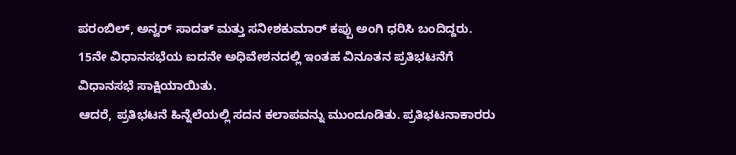ಪರಂಬಿಲ್, ಅನ್ವರ್ ಸಾದತ್ ಮತ್ತು ಸನೀಶಕುಮಾರ್ ಕಪ್ಪು ಅಂಗಿ ಧರಿಸಿ ಬಂದಿದ್ದರು. 15ನೇ ವಿಧಾನಸಭೆಯ ಐದನೇ ಅಧಿವೇಶನದಲ್ಲಿ ಇಂತಹ ವಿನೂತನ ಪ್ರತಿಭಟನೆಗೆ ವಿಧಾನಸಭೆ ಸಾಕ್ಷಿಯಾಯಿತು.
ಆದರೆ, ಪ್ರತಿಭಟನೆ ಹಿನ್ನೆಲೆಯಲ್ಲಿ ಸದನ ಕಲಾಪವನ್ನು ಮುಂದೂಡಿತು. ಪ್ರತಿಭಟನಾಕಾರರು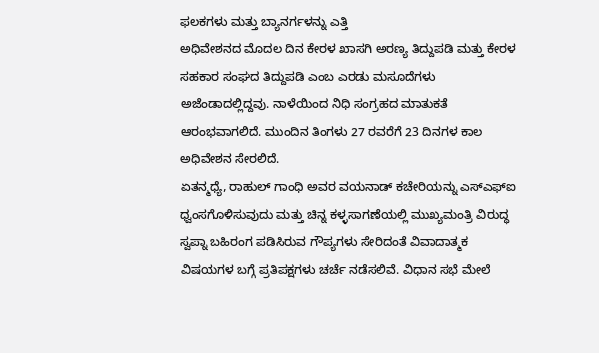ಫಲಕಗಳು ಮತ್ತು ಬ್ಯಾನರ್ಗಳನ್ನು ಎತ್ತಿ
ಅಧಿವೇಶನದ ಮೊದಲ ದಿನ ಕೇರಳ ಖಾಸಗಿ ಅರಣ್ಯ ತಿದ್ದುಪಡಿ ಮತ್ತು ಕೇರಳ ಸಹಕಾರ ಸಂಘದ ತಿದ್ದುಪಡಿ ಎಂಬ ಎರಡು ಮಸೂದೆಗಳು ಅಜೆಂಡಾದಲ್ಲಿದ್ದವು. ನಾಳೆಯಿಂದ ನಿಧಿ ಸಂಗ್ರಹದ ಮಾತುಕತೆ ಆರಂಭವಾಗಲಿದೆ. ಮುಂದಿನ ತಿಂಗಳು 27 ರವರೆಗೆ 23 ದಿನಗಳ ಕಾಲ ಅಧಿವೇಶನ ಸೇರಲಿದೆ.
ಏತನ್ಮಧ್ಯೆ, ರಾಹುಲ್ ಗಾಂಧಿ ಅವರ ವಯನಾಡ್ ಕಚೇರಿಯನ್ನು ಎಸ್ಎಫ್ಐ ಧ್ವಂಸಗೊಳಿಸುವುದು ಮತ್ತು ಚಿನ್ನ ಕಳ್ಳಸಾಗಣೆಯಲ್ಲಿ ಮುಖ್ಯಮಂತ್ರಿ ವಿರುದ್ಧ ಸ್ವಪ್ನಾ ಬಹಿರಂಗ ಪಡಿಸಿರುವ ಗೌಪ್ಯಗಳು ಸೇರಿದಂತೆ ವಿವಾದಾತ್ಮಕ ವಿಷಯಗಳ ಬಗ್ಗೆ ಪ್ರತಿಪಕ್ಷಗಳು ಚರ್ಚೆ ನಡೆಸಲಿವೆ. ವಿಧಾನ ಸಭೆ ಮೇಲೆ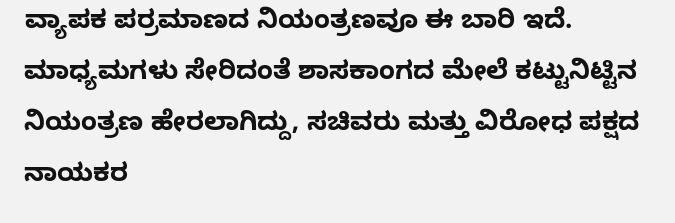ವ್ಯಾಪಕ ಪರ್ರಮಾಣದ ನಿಯಂತ್ರಣವೂ ಈ ಬಾರಿ ಇದೆ.
ಮಾಧ್ಯಮಗಳು ಸೇರಿದಂತೆ ಶಾಸಕಾಂಗದ ಮೇಲೆ ಕಟ್ಟುನಿಟ್ಟಿನ ನಿಯಂತ್ರಣ ಹೇರಲಾಗಿದ್ದು, ಸಚಿವರು ಮತ್ತು ವಿರೋಧ ಪಕ್ಷದ ನಾಯಕರ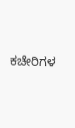ಕಚೇರಿಗಳ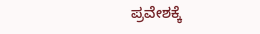ಪ್ರವೇಶಕ್ಕೆ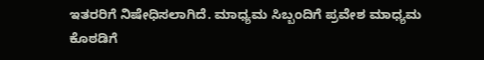ಇತರರಿಗೆ ನಿಷೇಧಿಸಲಾಗಿದೆ. ಮಾಧ್ಯಮ ಸಿಬ್ಬಂದಿಗೆ ಪ್ರವೇಶ ಮಾಧ್ಯಮ ಕೊಠಡಿಗೆ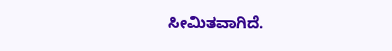ಸೀಮಿತವಾಗಿದೆ.